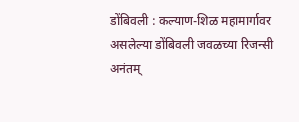डोंबिवली : कल्याण-शिळ महामार्गावर असलेल्या डोंबिवली जवळच्या रिजन्सी अनंतम्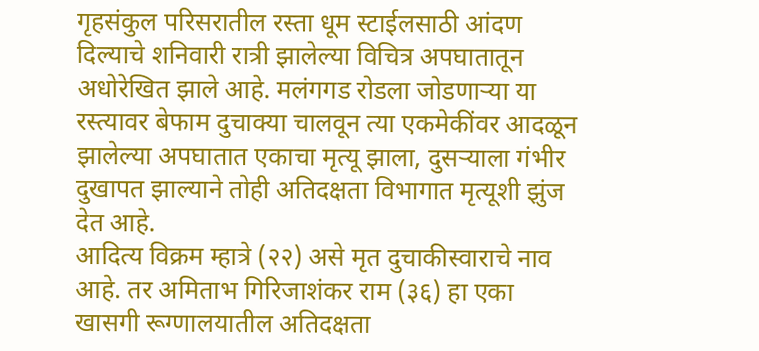गृहसंकुल परिसरातील रस्ता धूम स्टाईलसाठी आंदण दिल्याचे शनिवारी रात्री झालेल्या विचित्र अपघातातून अधोरेखित झाले आहे. मलंगगड रोडला जोडणाऱ्या या रस्त्यावर बेफाम दुचाक्या चालवून त्या एकमेकींवर आदळून झालेल्या अपघातात एकाचा मृत्यू झाला, दुसऱ्याला गंभीर दुखापत झाल्याने तोही अतिदक्षता विभागात मृत्यूशी झुंज देत आहे.
आदित्य विक्रम म्हात्रे (२२) असे मृत दुचाकीस्वाराचे नाव आहे. तर अमिताभ गिरिजाशंकर राम (३६) हा एका खासगी रूग्णालयातील अतिदक्षता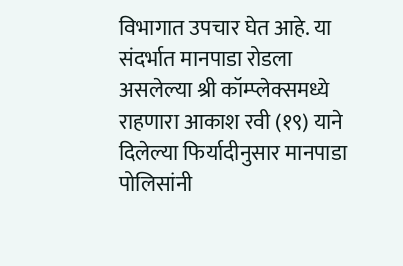विभागात उपचार घेत आहे. या संदर्भात मानपाडा रोडला असलेल्या श्री कॉम्प्लेक्समध्ये राहणारा आकाश रवी (१९) याने दिलेल्या फिर्यादीनुसार मानपाडा पोलिसांनी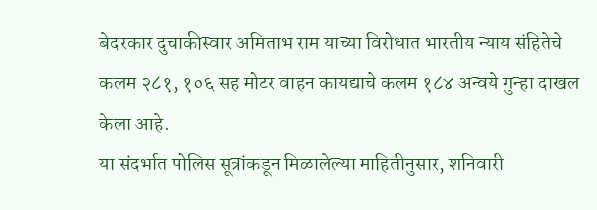बेदरकार दुचाकीस्वार अमिताभ राम याच्या विरोधात भारतीय न्याय संहितेचे कलम २८१, १०६ सह मोटर वाहन कायद्याचे कलम १८४ अन्वये गुन्हा दाखल केला आहे.
या संदर्भात पोलिस सूत्रांकडून मिळालेल्या माहितीनुसार, शनिवारी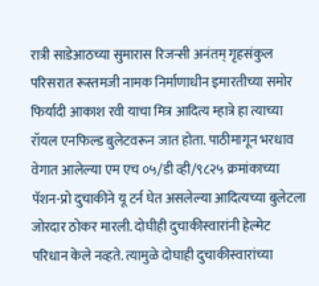रात्री साडेआठच्या सुमारास रिजन्सी अनंतम् गृहसंकुल परिसरात रूस्तमजी नामक निर्माणाधीन इमारतीच्या समोर फिर्यादी आकाश रवी याचा मित्र आदित्य म्हात्रे हा त्याच्या रॉयल एनफिल्ड बुलेटवरून जात होता. पाठीमागून भरधाव वेगात आलेल्या एम एच ०५/डी व्ही/९८२५ क्रमांकाच्या पॅशन-प्रो दुचाकीने यू टर्न घेत असलेल्या आदित्यच्या बुलेटला जोरदार ठोकर मारली. दोघीही दुचाकीस्वारांनी हेल्मेट परिधान केले नव्हते. त्यामुळे दोघाही दुचाकीस्वारांच्या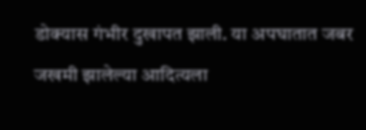डोक्यास गंभीर दुखापत झाली. या अपघातात जबर जखमी झालेल्या आदित्यला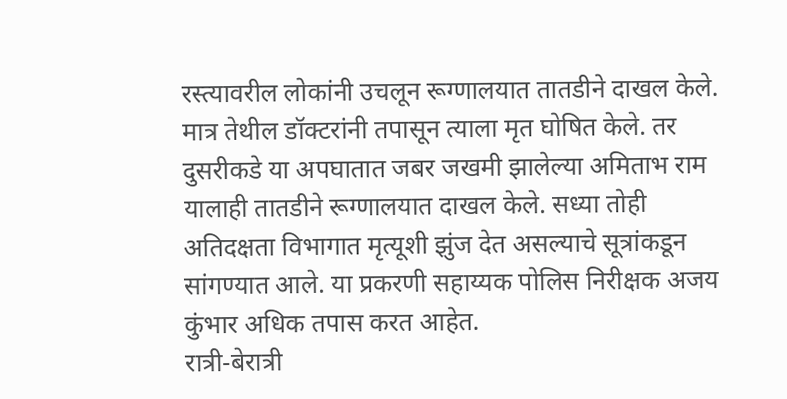रस्त्यावरील लोकांनी उचलून रूग्णालयात तातडीने दाखल केले. मात्र तेथील डॉक्टरांनी तपासून त्याला मृत घोषित केले. तर दुसरीकडे या अपघातात जबर जखमी झालेल्या अमिताभ राम यालाही तातडीने रूग्णालयात दाखल केले. सध्या तोही अतिदक्षता विभागात मृत्यूशी झुंज देत असल्याचे सूत्रांकडून सांगण्यात आले. या प्रकरणी सहाय्यक पोलिस निरीक्षक अजय कुंभार अधिक तपास करत आहेत.
रात्री-बेरात्री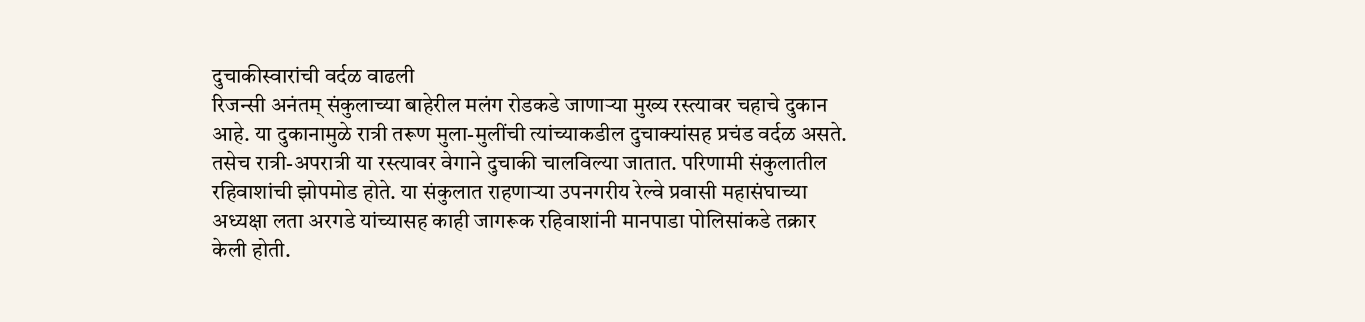दुचाकीस्वारांची वर्दळ वाढली
रिजन्सी अनंतम् संकुलाच्या बाहेरील मलंग रोडकडे जाणाऱ्या मुख्य रस्त्यावर चहाचे दुकान आहे. या दुकानामुळे रात्री तरूण मुला-मुलींची त्यांच्याकडील दुचाक्यांसह प्रचंड वर्दळ असते. तसेच रात्री-अपरात्री या रस्त्यावर वेगाने दुचाकी चालविल्या जातात. परिणामी संकुलातील रहिवाशांची झोपमोड होते. या संकुलात राहणाऱ्या उपनगरीय रेल्वे प्रवासी महासंघाच्या अध्यक्षा लता अरगडे यांच्यासह काही जागरूक रहिवाशांनी मानपाडा पोलिसांकडे तक्रार केली होती.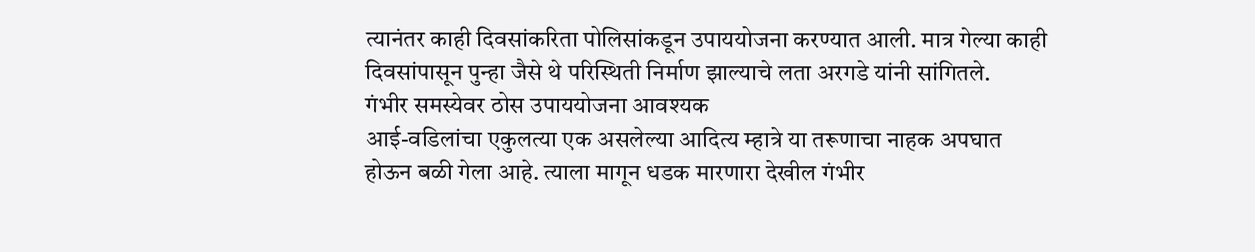त्यानंतर काही दिवसांकरिता पोलिसांकडून उपाययोजना करण्यात आली. मात्र गेल्या काही दिवसांपासून पुन्हा जैसे थे परिस्थिती निर्माण झाल्याचे लता अरगडे यांनी सांगितले.
गंभीर समस्येवर ठोस उपाययोजना आवश्यक
आई-वडिलांचा एकुलत्या एक असलेल्या आदित्य म्हात्रे या तरूणाचा नाहक अपघात होऊन बळी गेला आहे. त्याला मागून धडक मारणारा देखील गंभीर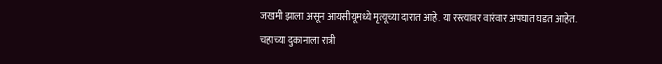जखमी झाला असून आयसीयूमध्ये मृत्यूच्या दारात आहे. या रस्त्यावर वारंवार अपघात घडत आहेत. चहाच्या दुकानाला रात्री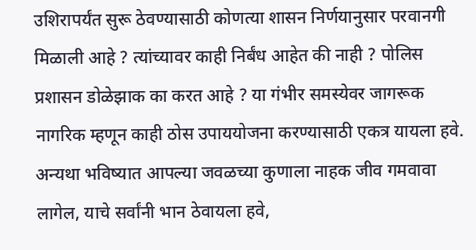उशिरापर्यंत सुरू ठेवण्यासाठी कोणत्या शासन निर्णयानुसार परवानगी मिळाली आहे ? त्यांच्यावर काही निर्बंध आहेत की नाही ? पोलिस प्रशासन डोळेझाक का करत आहे ? या गंभीर समस्येवर जागरूक नागरिक म्हणून काही ठोस उपाययोजना करण्यासाठी एकत्र यायला हवे. अन्यथा भविष्यात आपल्या जवळच्या कुणाला नाहक जीव गमवावा लागेल, याचे सर्वांनी भान ठेवायला हवे,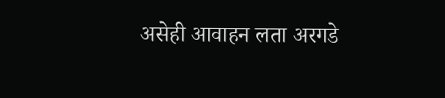असेही आवाहन लता अरगडे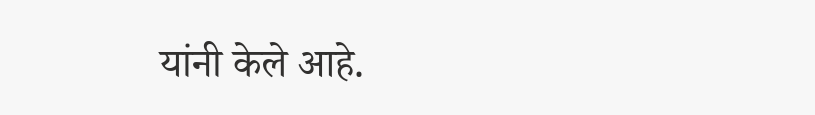यांनी केले आहे.